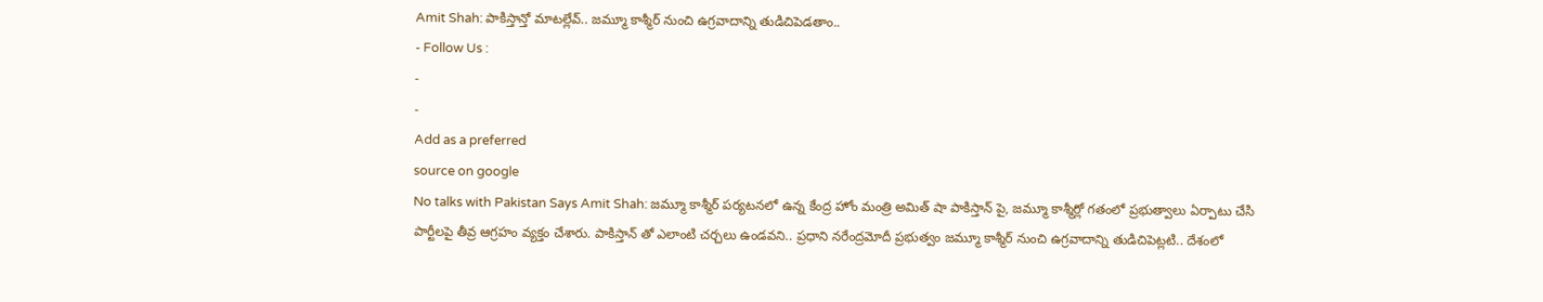Amit Shah: పాకిస్తాన్తో మాటల్లేవ్.. జమ్మూ కాశ్మీర్ నుంచి ఉగ్రవాదాన్ని తుడిచిపెడతాం..
- Follow Us :
-
-
Add as a preferred
source on google
No talks with Pakistan Says Amit Shah: జమ్మూ కాశ్మీర్ పర్యటనలో ఉన్న కేంద్ర హోం మంత్రి అమిత్ షా పాకిస్తాన్ పై, జమ్మూ కాశ్మీర్లో గతంలో ప్రభుత్వాలు ఏర్పాటు చేసి పార్టీలపై తీవ్ర ఆగ్రహం వ్యక్తం చేశారు. పాకిస్తాన్ తో ఎలాంటి చర్చలు ఉండవని.. ప్రధాని నరేంద్రమోదీ ప్రభుత్వం జమ్మూ కాశ్మీర్ నుంచి ఉగ్రవాదాన్ని తుడిచిపెట్లటి.. దేశంలో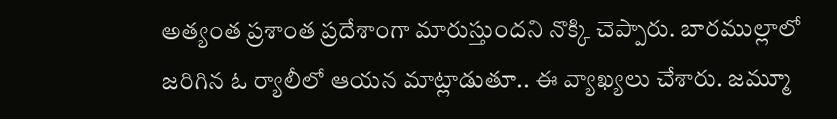అత్యంత ప్రశాంత ప్రదేశాంగా మారుస్తుందని నొక్కి చెప్పారు. బారముల్లాలో జరిగిన ఓ ర్యాలీలో ఆయన మాట్లాడుతూ.. ఈ వ్యాఖ్యలు చేశారు. జమ్మూ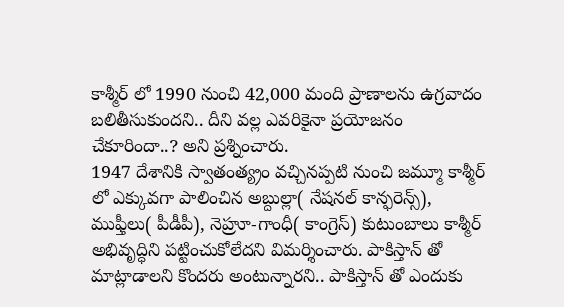కాశ్మీర్ లో 1990 నుంచి 42,000 మంది ప్రాణాలను ఉగ్రవాదం బలితీసుకుందని.. దీని వల్ల ఎవరికైనా ప్రయోజనం చేకూరిందా..? అని ప్రశ్నించారు.
1947 దేశానికి స్వాతంత్య్రం వచ్చినప్పటి నుంచి జమ్మూ కాశ్మీర్ లో ఎక్కువగా పాలించిన అబ్దుల్లా( నేషనల్ కాన్ఫరెన్స్), ముఫ్తీలు( పీడీపీ), నెహ్రూ-గాంధీ( కాంగ్రెస్) కుటుంబాలు కాశ్మీర్ అభివృద్ధిని పట్టించుకోలేదని విమర్శించారు. పాకిస్తాన్ తో మాట్లాడాలని కొందరు అంటున్నారని.. పాకిస్తాన్ తో ఎందుకు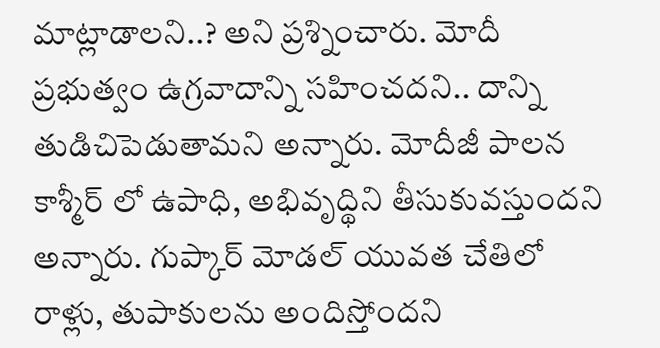మాట్లాడాలని..? అని ప్రశ్నించారు. మోదీ ప్రభుత్వం ఉగ్రవాదాన్ని సహించదని.. దాన్ని తుడిచిపెడుతామని అన్నారు. మోదీజీ పాలన కాశ్మీర్ లో ఉపాధి, అభివృద్థిని తీసుకువస్తుందని అన్నారు. గుప్కార్ మోడల్ యువత చేతిలో రాళ్లు, తుపాకులను అందిస్తోందని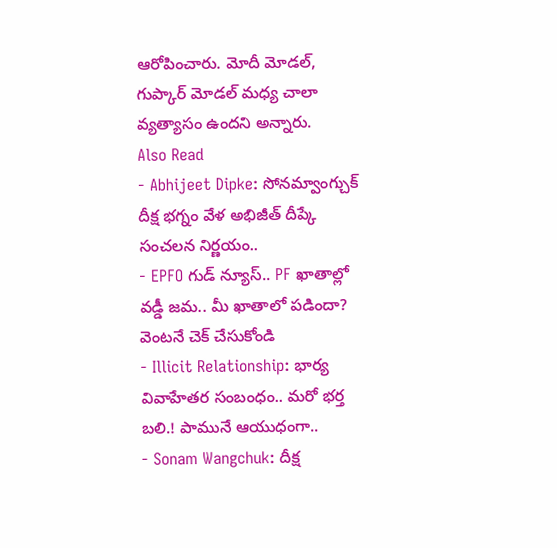ఆరోపించారు. మోదీ మోడల్, గుప్కార్ మోడల్ మధ్య చాలా వ్యత్యాసం ఉందని అన్నారు.
Also Read
- Abhijeet Dipke: సోనమ్వాంగ్చుక్ దీక్ష భగ్నం వేళ అభిజీత్ దీప్కే సంచలన నిర్ణయం..
- EPFO గుడ్ న్యూస్.. PF ఖాతాల్లో వడ్డీ జమ.. మీ ఖాతాలో పడిందా? వెంటనే చెక్ చేసుకోండి
- Illicit Relationship: భార్య వివాహేతర సంబంధం.. మరో భర్త బలి.! పామునే ఆయుధంగా..
- Sonam Wangchuk: దీక్ష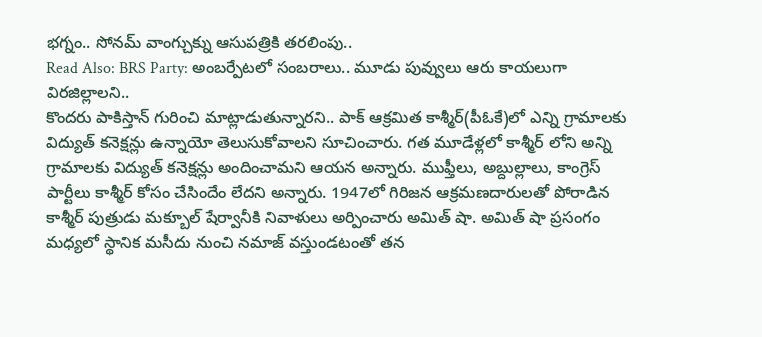భగ్నం.. సోనమ్ వాంగ్చుక్ను ఆసుపత్రికి తరలింపు..
Read Also: BRS Party: అంబర్పేటలో సంబరాలు.. మూడు పువ్వులు ఆరు కాయలుగా విరజిల్లాలని..
కొందరు పాకిస్తాన్ గురించి మాట్లాడుతున్నారని.. పాక్ ఆక్రమిత కాశ్మీర్(పీఓకే)లో ఎన్ని గ్రామాలకు విద్యుత్ కనెక్షన్లు ఉన్నాయో తెలుసుకోవాలని సూచించారు. గత మూడేళ్లలో కాశ్మీర్ లోని అన్ని గ్రామాలకు విద్యుత్ కనెక్షన్లు అందించామని ఆయన అన్నారు. ముఫ్తీలు, అబ్దుల్లాలు, కాంగ్రెస్ పార్టీలు కాశ్మీర్ కోసం చేసిందేం లేదని అన్నారు. 1947లో గిరిజన ఆక్రమణదారులతో పోరాడిన కాశ్మీర్ పుత్రుడు మక్బూల్ షేర్వానీకి నివాళులు అర్పించారు అమిత్ షా. అమిత్ షా ప్రసంగం మధ్యలో స్థానిక మసీదు నుంచి నమాజ్ వస్తుండటంతో తన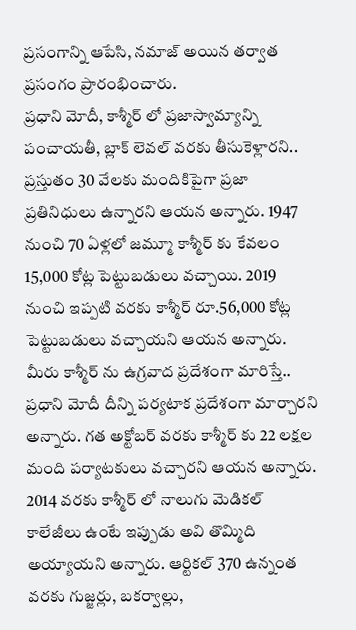ప్రసంగాన్ని ఆపేసి, నమాజ్ అయిన తర్వాత ప్రసంగం ప్రారంభించారు.
ప్రధాని మోదీ, కాశ్మీర్ లో ప్రజాస్వామ్యాన్ని పంచాయతీ, బ్లాక్ లెవల్ వరకు తీసుకెళ్లారని.. ప్రస్తుతం 30 వేలకు మందికిపైగా ప్రజా ప్రతినిధులు ఉన్నారని ఆయన అన్నారు. 1947 నుంచి 70 ఏళ్లలో జమ్మూ కాశ్మీర్ కు కేవలం 15,000 కోట్ల పెట్టుబడులు వచ్చాయి. 2019 నుంచి ఇప్పటి వరకు కాశ్మీర్ రూ.56,000 కోట్ల పెట్టుబడులు వచ్చాయని ఆయన అన్నారు. మీరు కాశ్మీర్ ను ఉగ్రవాద ప్రదేశంగా మారిస్తే.. ప్రధాని మోదీ దీన్ని పర్యటాక ప్రదేశంగా మార్చారని అన్నారు. గత అక్టోబర్ వరకు కాశ్మీర్ కు 22 లక్షల మంది పర్యాటకులు వచ్చారని ఆయన అన్నారు. 2014 వరకు కాశ్మీర్ లో నాలుగు మెడికల్ కాలేజీలు ఉంటే ఇప్పుడు అవి తొమ్మిది అయ్యాయని అన్నారు. ఆర్టికల్ 370 ఉన్నంత వరకు గుజ్జర్లు, బకర్వాల్లు,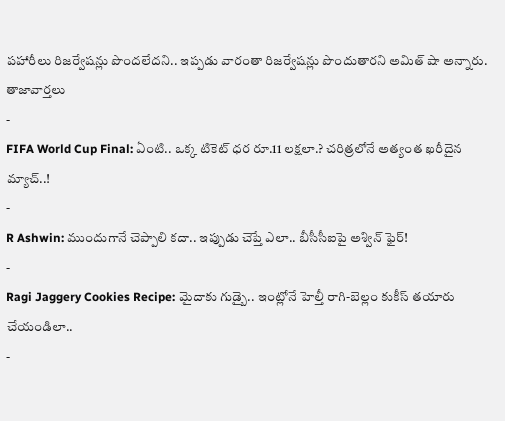పహారీలు రిజర్వేషన్లు పొందలేదని.. ఇప్పడు వారంతా రిజర్వేషన్లు పొందుతారని అమిత్ షా అన్నారు.
తాజావార్తలు
-
FIFA World Cup Final: ఏంటి.. ఒక్క టికెట్ ధర రూ.11 లక్షలా.? చరిత్రలోనే అత్యంత ఖరీదైన మ్యాచ్..!
-
R Ashwin: ముందుగానే చెప్పాలి కదా.. ఇప్పుడు చెప్తే ఎలా.. బీసీసీఐపై అశ్విన్ ఫైర్!
-
Ragi Jaggery Cookies Recipe: మైదాకు గుడ్బై.. ఇంట్లోనే హెల్తీ రాగి-బెల్లం కుకీస్ తయారు చేయండిలా..
-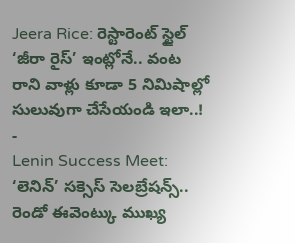Jeera Rice: రెస్టారెంట్ స్టైల్ ‘జీరా రైస్’ ఇంట్లోనే.. వంట రాని వాళ్లు కూడా 5 నిమిషాల్లో సులువుగా చేసేయండి ఇలా..!
-
Lenin Success Meet: ‘లెనిన్’ సక్సెస్ సెలబ్రేషన్స్.. రెండో ఈవెంట్కు ముఖ్య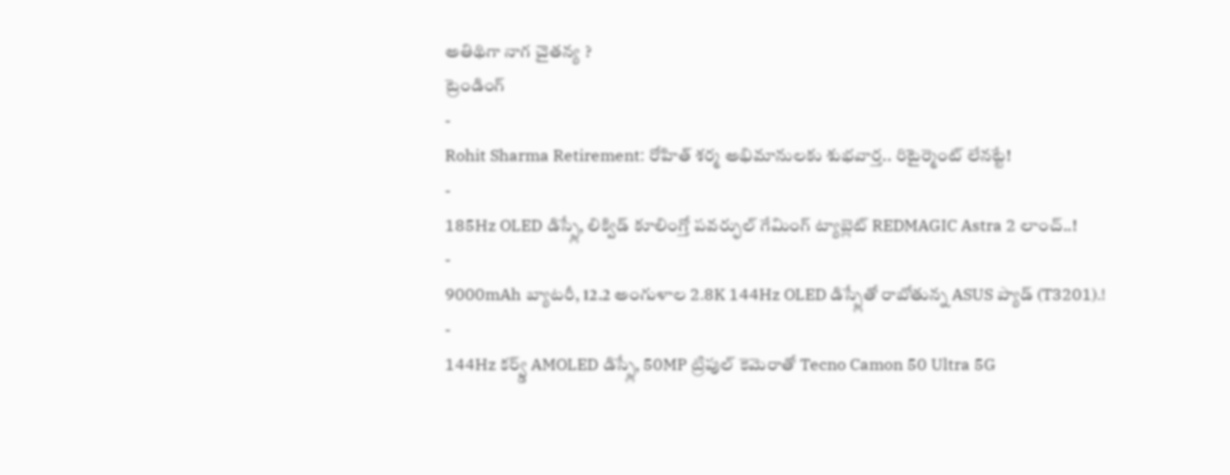అతిథిగా నాగ చైతన్య ?
ట్రెండింగ్
-
Rohit Sharma Retirement: రోహిత్ శర్మ అభిమానులకు శుభవార్త.. రిటైర్మెంట్ లేనట్టే!
-
185Hz OLED డిస్ప్లే, లిక్విడ్ కూలింగ్తో పవర్ఫుల్ గేమింగ్ ట్యాబ్లెట్ REDMAGIC Astra 2 లాంచ్..!
-
9000mAh బ్యాటరీ, 12.2 అంగుళాల 2.8K 144Hz OLED డిస్ప్లేతో రాబోతున్న ASUS ప్యాడ్ (T3201).!
-
144Hz కర్వ్డ్ AMOLED డిస్ప్లే, 50MP ట్రిపుల్ కెమెరాతో Tecno Camon 50 Ultra 5G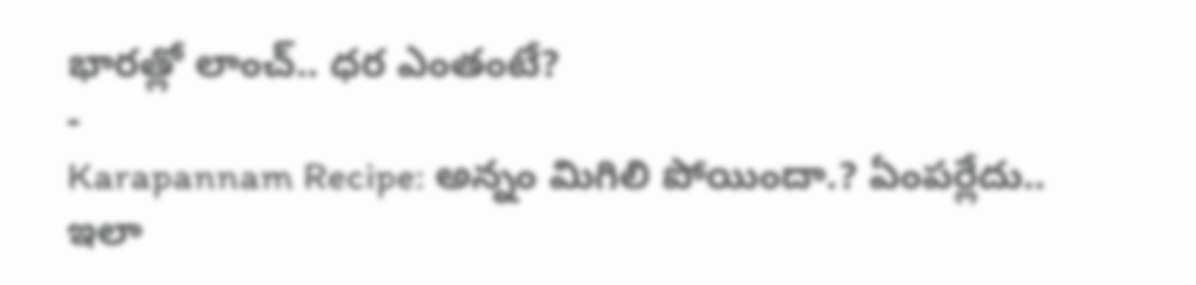భారత్లో లాంచ్.. ధర ఎంతంటే?
-
Karapannam Recipe: అన్నం మిగిలి పోయిందా.? ఏంపర్లేదు.. ఇలా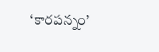‘కారపన్నం’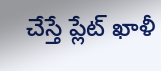చేస్తే ప్లేట్ ఖాళీ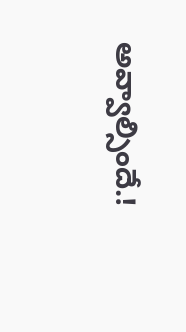అవ్వాల్సిందే.!